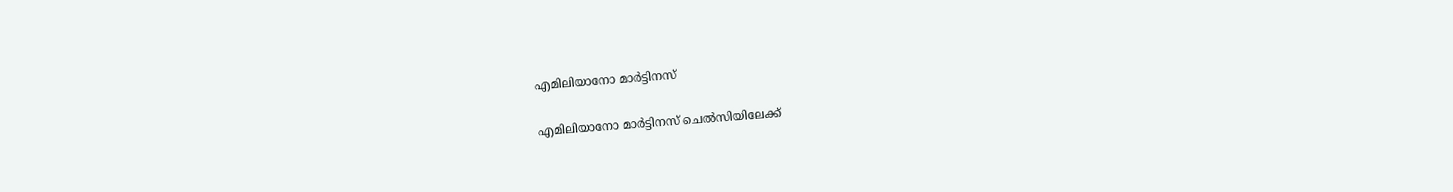എമിലിയാനോ മാർട്ടിനസ്

എമിലിയാനോ മാർട്ടിനസ് ചെൽസിയിലേക്ക്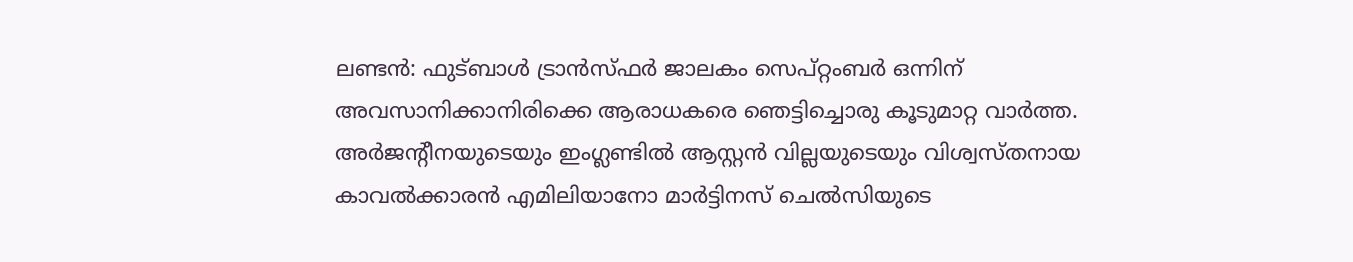ലണ്ടൻ: ഫുട്ബാൾ ട്രാൻസ്ഫർ ജാലകം സെപ്റ്റംബർ ഒന്നിന് അവസാനിക്കാനിരിക്കെ ആരാധകരെ ഞെട്ടിച്ചൊരു കൂടുമാറ്റ വാർത്ത. അർജന്റീനയുടെയും ഇംഗ്ലണ്ടിൽ ആസ്റ്റൻ വില്ലയുടെയും വിശ്വസ്തനായ കാവൽക്കാരൻ എമിലിയാനോ മാർട്ടിനസ് ചെൽസിയുടെ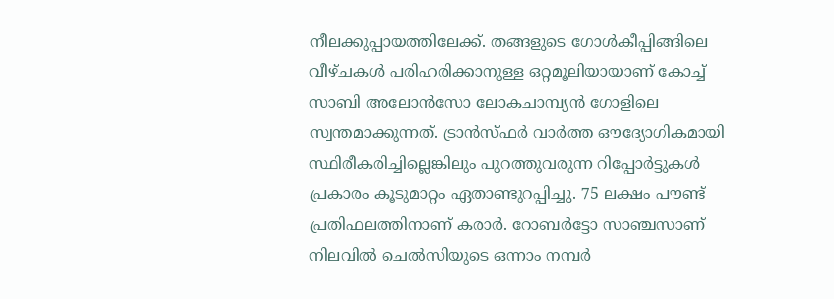നീലക്കുപ്പായത്തിലേക്ക്. തങ്ങളുടെ ഗോൾകീപ്പിങ്ങിലെ വീഴ്ചകൾ പരിഹരിക്കാനുള്ള ഒറ്റമൂലിയായാണ് കോച്ച് സാബി അലോൻസോ ലോകചാമ്പ്യൻ ഗോളിലെ സ്വന്തമാക്കുന്നത്. ട്രാൻസ്ഫർ വാർത്ത ഔദ്യോഗികമായി സ്ഥിരീകരിച്ചില്ലെങ്കിലും പുറത്തുവരുന്ന റിപ്പോർട്ടുകൾ പ്രകാരം കൂടുമാറ്റം ഏതാണ്ടുറപ്പിച്ചു. 75 ലക്ഷം പൗണ്ട് പ്രതിഫലത്തിനാണ് കരാർ. റോബർട്ടോ സാഞ്ചസാണ് നിലവിൽ ചെൽസിയുടെ ഒന്നാം നമ്പർ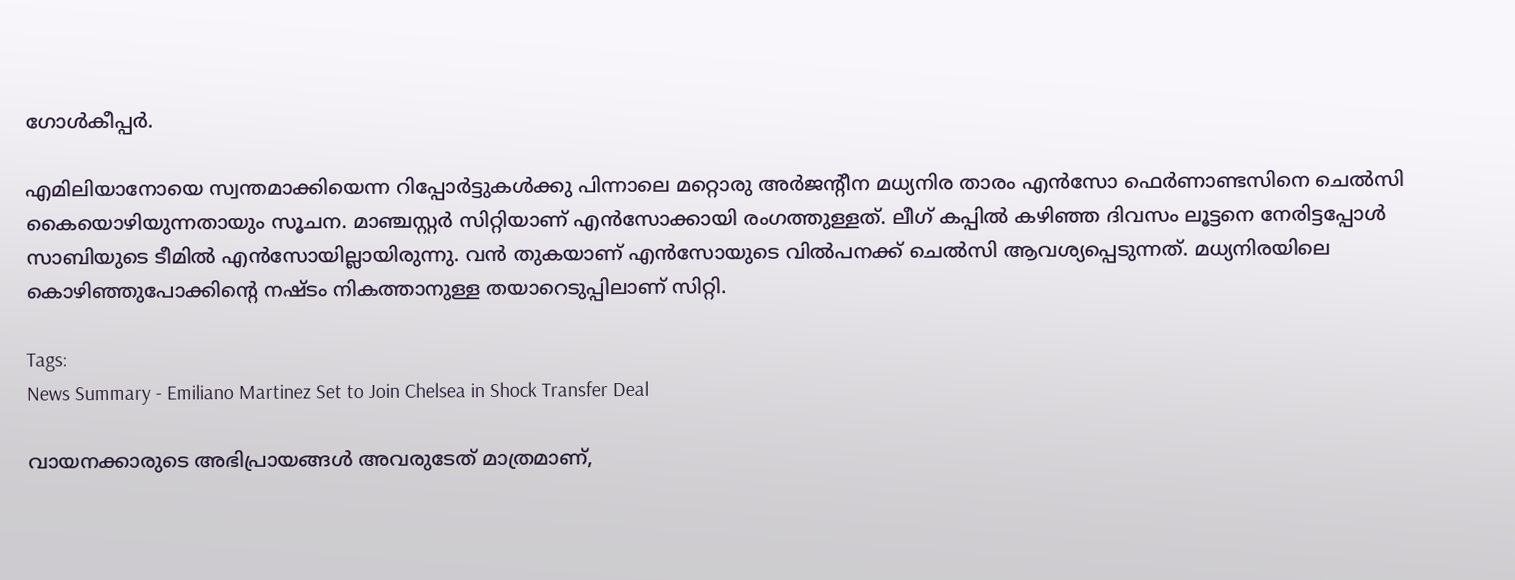ഗോൾകീപ്പർ.

എമിലിയാനോയെ സ്വന്തമാക്കിയെന്ന റിപ്പോർട്ടുകൾക്കു പിന്നാലെ മറ്റൊരു അർജന്റീന മധ്യനിര താരം എൻസോ ഫെർണാണ്ടസിനെ ചെൽസി കൈയൊഴിയുന്നതായും സൂചന. മാഞ്ചസ്റ്റർ സിറ്റിയാണ് എൻസോക്കായി രംഗത്തുള്ളത്. ലീഗ് കപ്പിൽ കഴിഞ്ഞ ദിവസം ലൂട്ടനെ നേരിട്ടപ്പോൾ സാബിയുടെ ടീമിൽ എൻസോയില്ലായിരുന്നു. വൻ തുകയാണ് എൻസോയുടെ വിൽപനക്ക് ചെൽസി ആവശ്യപ്പെടുന്നത്. മധ്യനിരയിലെ കൊഴിഞ്ഞുപോക്കിന്റെ നഷ്ടം നികത്താനുള്ള തയാറെടുപ്പിലാണ് സിറ്റി.

Tags:
News Summary - Emiliano Martinez Set to Join Chelsea in Shock Transfer Deal

വായനക്കാരുടെ അഭിപ്രായങ്ങള്‍ അവരുടേത് മാത്രമാണ്,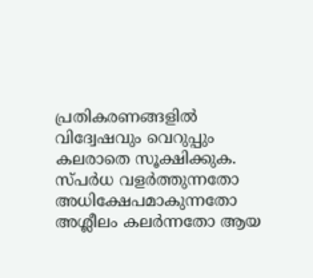പ്രതികരണങ്ങളിൽ വിദ്വേഷവും വെറുപ്പും കലരാതെ സൂക്ഷിക്കുക. സ്പർധ വളർത്തുന്നതോ അധിക്ഷേപമാകുന്നതോ അശ്ലീലം കലർന്നതോ ആയ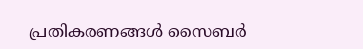പ്രതികരണങ്ങൾ സൈബർ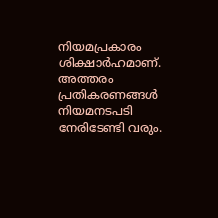നിയമപ്രകാരം ശിക്ഷാർഹമാണ്. അത്തരം പ്രതികരണങ്ങൾ നിയമനടപടി നേരിടേണ്ടി വരും.